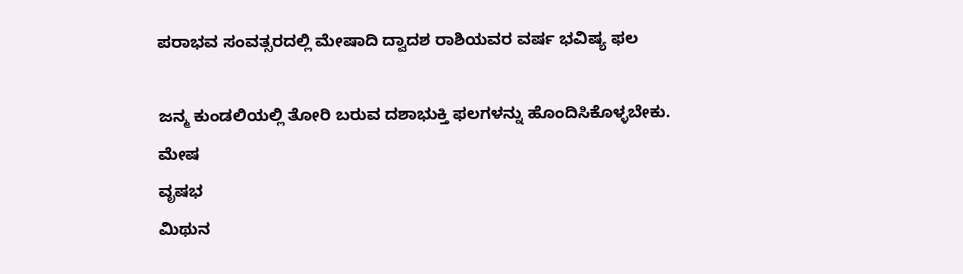ಪರಾಭವ ಸಂವತ್ಸರದಲ್ಲಿ ಮೇಷಾದಿ ದ್ವಾದಶ ರಾಶಿಯವರ ವರ್ಷ ಭವಿಷ್ಯ ಫಲ

ಜನ್ಮ ಕುಂಡಲಿಯಲ್ಲಿ ತೋರಿ ಬರುವ ದಶಾಭುಕ್ತಿ ಫಲಗಳನ್ನು ಹೊಂದಿಸಿಕೊಳ್ಳಬೇಕು.
ಮೇಷ
ವೃಷಭ
ಮಿಥುನ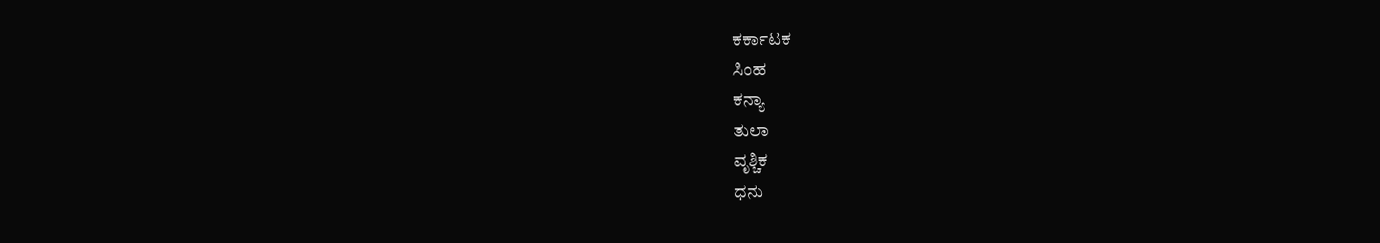ಕರ್ಕಾಟಕ
ಸಿಂಹ
ಕನ್ಯಾ
ತುಲಾ
ವೃಶ್ಚಿಕ
ಧನು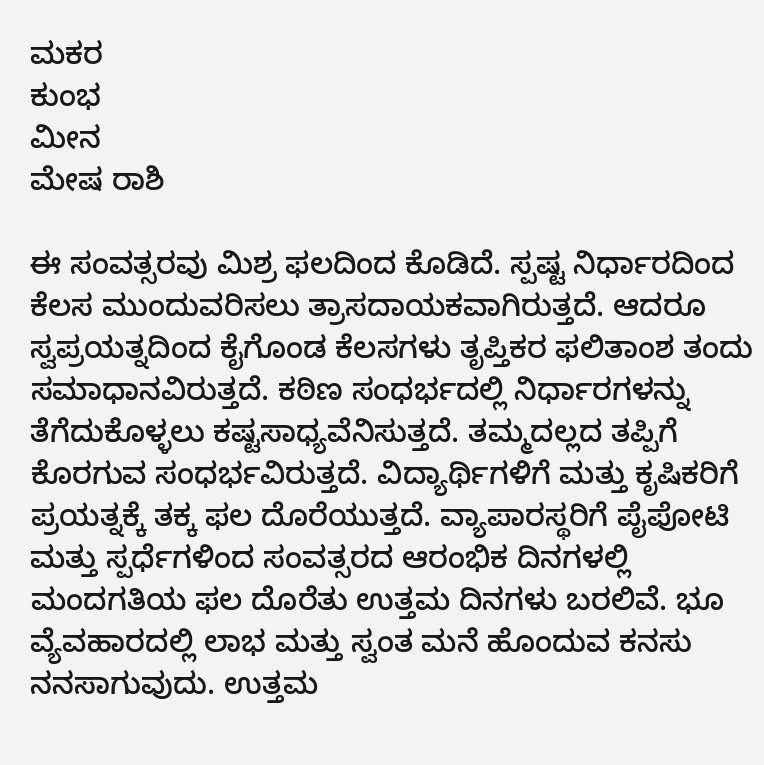ಮಕರ
ಕುಂಭ
ಮೀನ
ಮೇಷ ರಾಶಿ

ಈ ಸಂವತ್ಸರವು ಮಿಶ್ರ ಫಲದಿಂದ ಕೊಡಿದೆ. ಸ್ಪಷ್ಟ ನಿರ್ಧಾರದಿಂದ ಕೆಲಸ ಮುಂದುವರಿಸಲು ತ್ರಾಸದಾಯಕವಾಗಿರುತ್ತದೆ. ಆದರೂ ಸ್ವಪ್ರಯತ್ನದಿಂದ ಕೈಗೊಂಡ ಕೆಲಸಗಳು ತೃಪ್ತಿಕರ ಫಲಿತಾಂಶ ತಂದು ಸಮಾಧಾನವಿರುತ್ತದೆ. ಕಠಿಣ ಸಂಧರ್ಭದಲ್ಲಿ ನಿರ್ಧಾರಗಳನ್ನು ತೆಗೆದುಕೊಳ್ಳಲು ಕಷ್ಟಸಾಧ್ಯವೆನಿಸುತ್ತದೆ. ತಮ್ಮದಲ್ಲದ ತಪ್ಪಿಗೆ ಕೊರಗುವ ಸಂಧರ್ಭವಿರುತ್ತದೆ. ವಿದ್ಯಾರ್ಥಿಗಳಿಗೆ ಮತ್ತು ಕೃಷಿಕರಿಗೆ ಪ್ರಯತ್ನಕ್ಕೆ ತಕ್ಕ ಫಲ ದೊರೆಯುತ್ತದೆ. ವ್ಯಾಪಾರಸ್ಥರಿಗೆ ಪೈಪೋಟಿ ಮತ್ತು ಸ್ಪರ್ಧೆಗಳಿಂದ ಸಂವತ್ಸರದ ಆರಂಭಿಕ ದಿನಗಳಲ್ಲಿ ಮಂದಗತಿಯ ಫಲ ದೊರೆತು ಉತ್ತಮ ದಿನಗಳು ಬರಲಿವೆ. ಭೂ ವ್ಯೆವಹಾರದಲ್ಲಿ ಲಾಭ ಮತ್ತು ಸ್ವಂತ ಮನೆ ಹೊಂದುವ ಕನಸು ನನಸಾಗುವುದು. ಉತ್ತಮ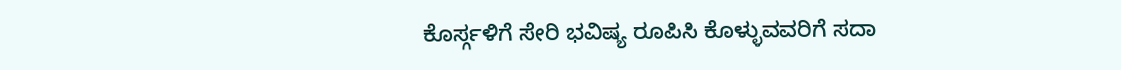ಕೊರ್ಸ್ಗಳಿಗೆ ಸೇರಿ ಭವಿಷ್ಯ ರೂಪಿಸಿ ಕೊಳ್ಳುವವರಿಗೆ ಸದಾ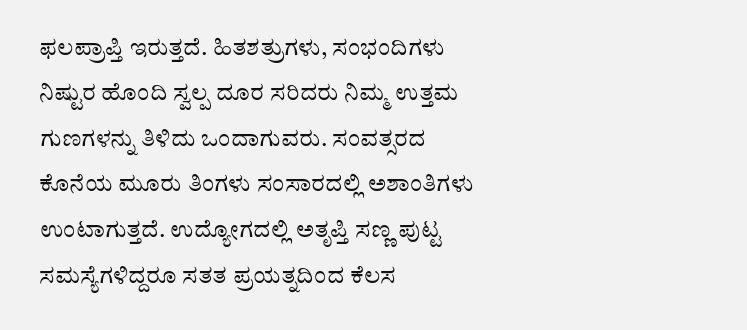ಫಲಪ್ರಾಪ್ತಿ ಇರುತ್ತದೆ. ಹಿತಶತ್ರುಗಳು, ಸಂಭಂದಿಗಳು ನಿಷ್ಟುರ ಹೊಂದಿ ಸ್ವಲ್ಪ ದೂರ ಸರಿದರು ನಿಮ್ಮ ಉತ್ತಮ ಗುಣಗಳನ್ನು ತಿಳಿದು ಒಂದಾಗುವರು. ಸಂವತ್ಸರದ ಕೊನೆಯ ಮೂರು ತಿಂಗಳು ಸಂಸಾರದಲ್ಲಿ ಅಶಾಂತಿಗಳು ಉಂಟಾಗುತ್ತದೆ. ಉದ್ಯೋಗದಲ್ಲಿ ಅತೃಪ್ತಿ ಸಣ್ಣ ಪುಟ್ಟ ಸಮಸ್ಯೆಗಳಿದ್ದರೂ ಸತತ ಪ್ರಯತ್ನದಿಂದ ಕೆಲಸ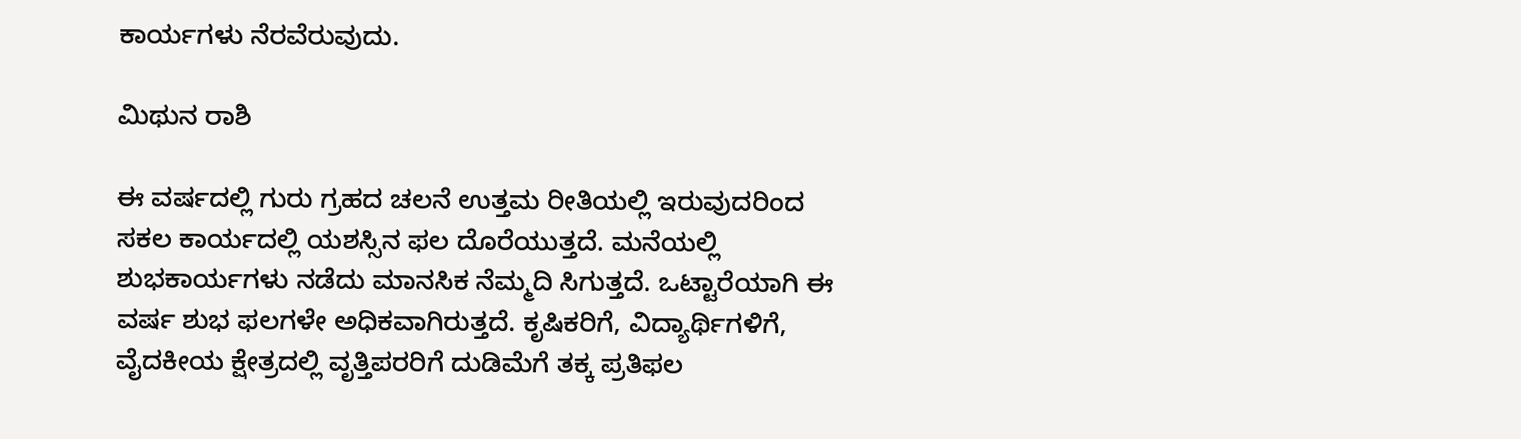ಕಾರ್ಯಗಳು ನೆರವೆರುವುದು.

ಮಿಥುನ ರಾಶಿ

ಈ ವರ್ಷದಲ್ಲಿ ಗುರು ಗ್ರಹದ ಚಲನೆ ಉತ್ತಮ ರೀತಿಯಲ್ಲಿ ಇರುವುದರಿಂದ ಸಕಲ ಕಾರ್ಯದಲ್ಲಿ ಯಶಸ್ಸಿನ ಫಲ ದೊರೆಯುತ್ತದೆ. ಮನೆಯಲ್ಲಿ ಶುಭಕಾರ್ಯಗಳು ನಡೆದು ಮಾನಸಿಕ ನೆಮ್ಮದಿ ಸಿಗುತ್ತದೆ. ಒಟ್ಟಾರೆಯಾಗಿ ಈ ವರ್ಷ ಶುಭ ಫಲಗಳೇ ಅಧಿಕವಾಗಿರುತ್ತದೆ. ಕೃಷಿಕರಿಗೆ, ವಿದ್ಯಾರ್ಥಿಗಳಿಗೆ, ವೈದಕೀಯ ಕ್ಷೇತ್ರದಲ್ಲಿ ವೃತ್ತಿಪರರಿಗೆ ದುಡಿಮೆಗೆ ತಕ್ಕ ಪ್ರತಿಫಲ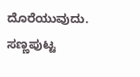ದೊರೆಯುವುದು. ಸಣ್ಣಪುಟ್ಟ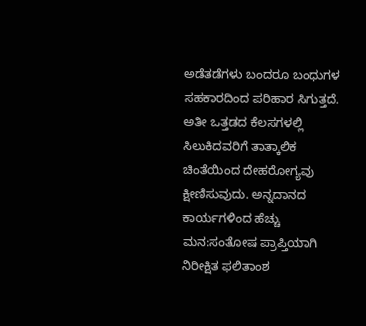ಅಡೆತಡೆಗಳು ಬಂದರೂ ಬಂಧುಗಳ ಸಹಕಾರದಿಂದ ಪರಿಹಾರ ಸಿಗುತ್ತದೆ. ಅತೀ ಒತ್ತಡದ ಕೆಲಸಗಳಲ್ಲಿ ಸಿಲುಕಿದವರಿಗೆ ತಾತ್ಕಾಲಿಕ ಚಿಂತೆಯಿಂದ ದೇಹರೋಗ್ಯವು ಕ್ಷೀಣಿಸುವುದು. ಅನ್ನದಾನದ ಕಾರ್ಯಗಳಿಂದ ಹೆಚ್ಚು ಮನ:ಸಂತೋಷ ಪ್ರಾಪ್ತಿಯಾಗಿ ನಿರೀಕ್ಷಿತ ಫಲಿತಾಂಶ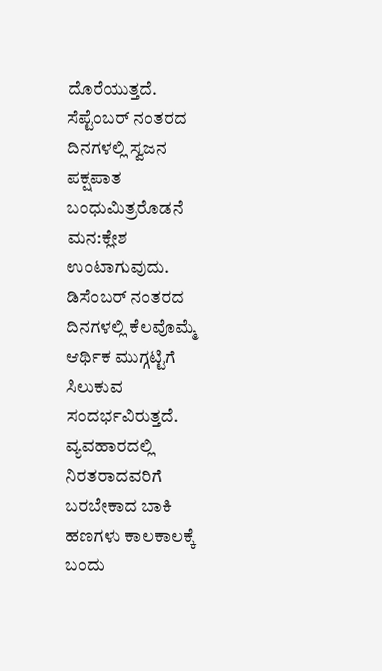ದೊರೆಯುತ್ತದೆ.  ಸೆಪ್ಟೆಂಬರ್ ನಂತರದ ದಿನಗಳಲ್ಲಿ ಸ್ವಜನ ಪಕ್ಷಪಾತ ಬಂಧುಮಿತ್ರರೊಡನೆ ಮನ:ಕ್ಲೇಶ ಉಂಟಾಗುವುದು. ಡಿಸೆಂಬರ್ ನಂತರದ ದಿನಗಳಲ್ಲಿ ಕೆಲವೊಮ್ಮೆ ಆರ್ಥಿಕ ಮುಗ್ಗಟ್ಟಿಗೆ ಸಿಲುಕುವ ಸಂದರ್ಭವಿರುತ್ತದೆ. ವ್ಯವಹಾರದಲ್ಲಿ ನಿರತರಾದವರಿಗೆ ಬರಬೇಕಾದ ಬಾಕಿ ಹಣಗಳು ಕಾಲಕಾಲಕ್ಕೆ ಬಂದು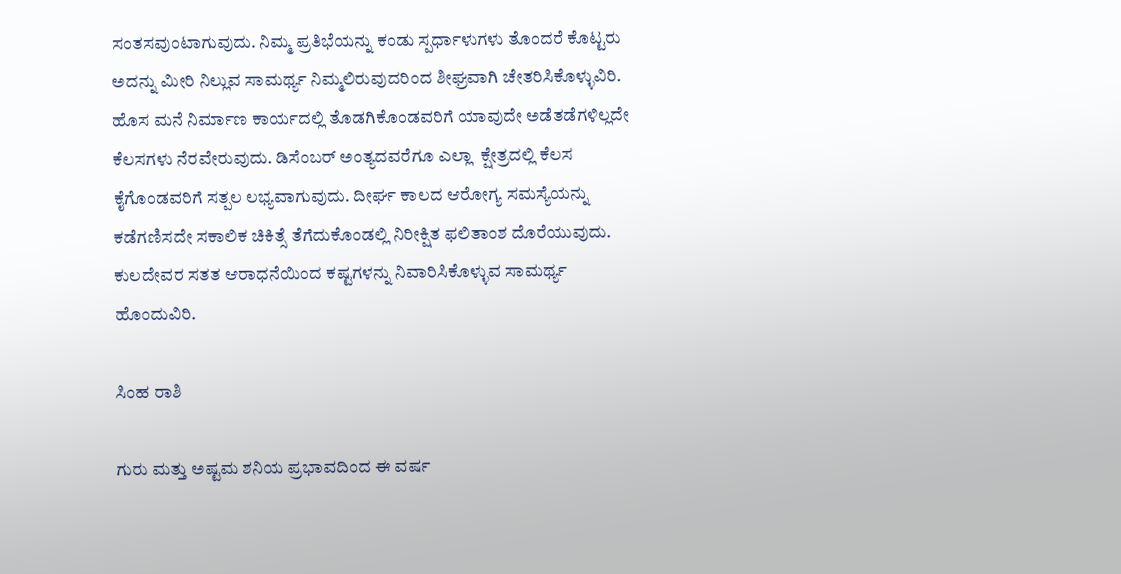ಸಂತಸವುಂಟಾಗುವುದು. ನಿಮ್ಮ ಪ್ರತಿಭೆಯನ್ನು ಕಂಡು ಸ್ಪರ್ಧಾಳುಗಳು ತೊಂದರೆ ಕೊಟ್ಟರು ಅದನ್ನು ಮೀರಿ ನಿಲ್ಲುವ ಸಾಮರ್ಥ್ಯ ನಿಮ್ಮಲಿರುವುದರಿಂದ ಶೀಘ್ರವಾಗಿ ಚೇತರಿಸಿಕೊಳ್ಳುವಿರಿ. ಹೊಸ ಮನೆ ನಿರ್ಮಾಣ ಕಾರ್ಯದಲ್ಲಿ ತೊಡಗಿಕೊಂಡವರಿಗೆ ಯಾವುದೇ ಅಡೆತಡೆಗಳಿಲ್ಲದೇ ಕೆಲಸಗಳು ನೆರವೇರುವುದು. ಡಿಸೆಂಬರ್ ಅಂತ್ಯದವರೆಗೂ ಎಲ್ಲಾ  ಕ್ಷೇತ್ರದಲ್ಲಿ ಕೆಲಸ ಕೈಗೊಂಡವರಿಗೆ ಸತ್ಪಲ ಲಭ್ಯವಾಗುವುದು. ದೀರ್ಘ ಕಾಲದ ಆರೋಗ್ಯ ಸಮಸ್ಯೆಯನ್ನು ಕಡೆಗಣಿಸದೇ ಸಕಾಲಿಕ ಚಿಕಿತ್ಸೆ ತೆಗೆದುಕೊಂಡಲ್ಲಿ ನಿರೀಕ್ಷಿತ ಫಲಿತಾಂಶ ದೊರೆಯುವುದು. ಕುಲದೇವರ ಸತತ ಆರಾಧನೆಯಿಂದ ಕಷ್ಟಗಳನ್ನು ನಿವಾರಿಸಿಕೊಳ್ಳುವ ಸಾಮರ್ಥ್ಯ ಹೊಂದುವಿರಿ.

ಸಿಂಹ ರಾಶಿ

ಗುರು ಮತ್ತು ಅಷ್ಟಮ ಶನಿಯ ಪ್ರಭಾವದಿಂದ ಈ ವರ್ಷ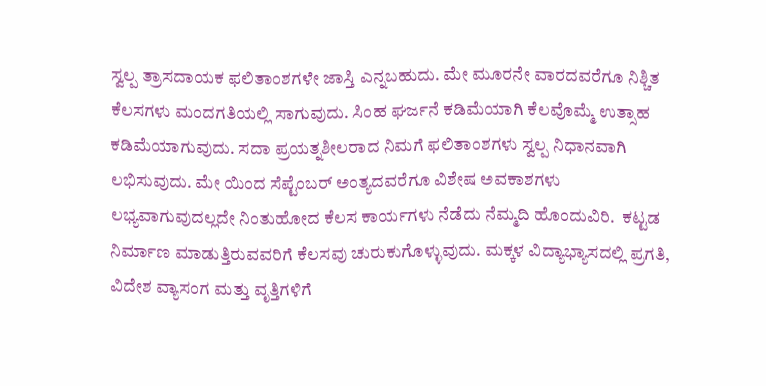ಸ್ವಲ್ಪ ತ್ರಾಸದಾಯಕ ಫಲಿತಾಂಶಗಳೇ ಜಾಸ್ತಿ ಎನ್ನಬಹುದು. ಮೇ ಮೂರನೇ ವಾರದವರೆಗೂ ನಿಶ್ಚಿತ ಕೆಲಸಗಳು ಮಂದಗತಿಯಲ್ಲಿ ಸಾಗುವುದು. ಸಿಂಹ ಘರ್ಜನೆ ಕಡಿಮೆಯಾಗಿ ಕೆಲವೊಮ್ಮೆ ಉತ್ಸಾಹ ಕಡಿಮೆಯಾಗುವುದು. ಸದಾ ಪ್ರಯತ್ನಶೀಲರಾದ ನಿಮಗೆ ಫಲಿತಾಂಶಗಳು ಸ್ವಲ್ಪ ನಿಧಾನವಾಗಿ ಲಭಿಸುವುದು. ಮೇ ಯಿಂದ ಸೆಪ್ಟೆಂಬರ್ ಅಂತ್ಯದವರೆಗೂ ವಿಶೇಷ ಅವಕಾಶಗಳು ಲಭ್ಯವಾಗುವುದಲ್ಲದೇ ನಿಂತುಹೋದ ಕೆಲಸ ಕಾರ್ಯಗಳು ನೆಡೆದು ನೆಮ್ಮದಿ ಹೊಂದುವಿರಿ.  ಕಟ್ಟಡ ನಿರ್ಮಾಣ ಮಾಡುತ್ತಿರುವವರಿಗೆ ಕೆಲಸವು ಚುರುಕುಗೊಳ್ಳುವುದು. ಮಕ್ಕಳ ವಿದ್ಯಾಭ್ಯಾಸದಲ್ಲಿ ಪ್ರಗತಿ, ವಿದೇಶ ವ್ಯಾಸಂಗ ಮತ್ತು ವೃತ್ತಿಗಳಿಗೆ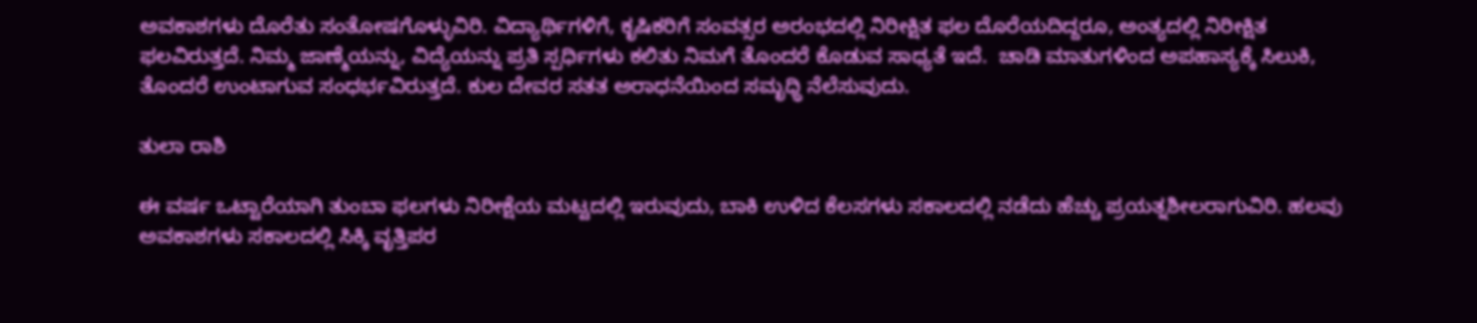ಅವಕಾಶಗಳು ದೊರೆತು ಸಂತೋಷಗೊಳ್ಳುವಿರಿ. ವಿದ್ಯಾರ್ಥಿಗಳಿಗೆ, ಕೃಷಿಕರಿಗೆ ಸಂವತ್ಸರ ಅರಂಭದಲ್ಲಿ ನಿರೀಕ್ಷಿತ ಫಲ ದೊರೆಯದಿದ್ದರೂ, ಅಂತ್ಯದಲ್ಲಿ ನಿರೀಕ್ಷಿತ ಫಲವಿರುತ್ತದೆ. ನಿಮ್ಮ ಜಾಣ್ಮೆಯನ್ನು, ವಿದ್ಯೆಯನ್ನು ಪ್ರತಿ ಸ್ಪರ್ಧಿಗಳು ಕಲಿತು ನಿಮಗೆ ತೊಂದರೆ ಕೊಡುವ ಸಾಧ್ಯತೆ ಇದೆ.  ಚಾಡಿ ಮಾತುಗಳಿಂದ ಅಪಹಾಸ್ಯಕ್ಕೆ ಸಿಲುಕಿ, ತೊಂದರೆ ಉಂಟಾಗುವ ಸಂಧರ್ಭವಿರುತ್ತದೆ. ಕುಲ ದೇವರ ಸತತ ಅರಾಧನೆಯಿಂದ ಸಮೃಧ್ಧಿ ನೆಲೆಸುವುದು.

ತುಲಾ ರಾಶಿ

ಈ ವರ್ಷ ಒಟ್ಟಾರೆಯಾಗಿ ತುಂಬಾ ಫಲಗಳು ನಿರೀಕ್ಷೆಯ ಮಟ್ಟದಲ್ಲಿ ಇರುವುದು, ಬಾಕಿ ಉಳಿದ ಕೆಲಸಗಳು ಸಕಾಲದಲ್ಲಿ ನಡೆದು ಹೆಚ್ಚು ಪ್ರಯತ್ನಶೀಲರಾಗುವಿರಿ. ಹಲವು ಅವಕಾಶಗಳು ಸಕಾಲದಲ್ಲಿ ಸಿಕ್ಕಿ ವೃತ್ತಿಪರ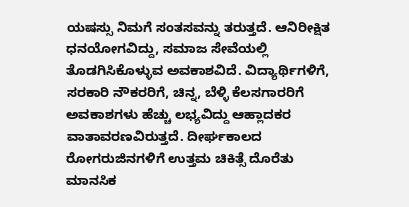ಯಷಸ್ಸು ನಿಮಗೆ ಸಂತಸವನ್ನು ತರುತ್ತದೆ. ಆನಿರೀಕ್ಷಿತ ಧನಯೋಗವಿದ್ದು, ಸಮಾಜ ಸೇವೆಯಲ್ಲಿ ತೊಡಗಿಸಿಕೊಳ್ಳುವ ಅವಕಾಶವಿದೆ. ವಿದ್ಯಾರ್ಥಿಗಳಿಗೆ, ಸರಕಾರಿ ನೌಕರರಿಗೆ, ಚಿನ್ನ, ಬೆಳ್ಳಿ ಕೆಲಸಗಾರರಿಗೆ ಅವಕಾಶಗಳು ಹೆಚ್ಚು ಲಭ್ಯವಿದ್ದು ಆಹ್ಲಾದಕರ ವಾತಾವರಣವಿರುತ್ತದೆ. ದೀರ್ಘಕಾಲದ ರೋಗರುಜಿನಗಳಿಗೆ ಉತ್ತಮ ಚಿಕಿತ್ಸೆ ದೊರೆತು ಮಾನಸಿಕ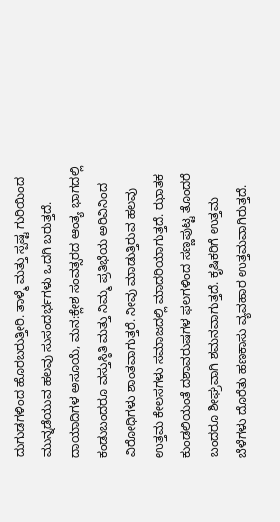ದುಗುಡಗಳಿಂದ ಹೊರಬರುತ್ತೀರಿ. ತಾಳ್ಮೆ ಮತ್ತು ಸ್ಪಷ್ಟ ಗುರಿಯಿಂದ ಮುನ್ನಡೆಯುವ ಹಲವು ಸುಸಂದರ್ಭಗಳು ಒದಗಿ ಬರುತ್ತದೆ. ದಾಯಾದಿಗಳ ಅಸೂಯೆ, ಮನ:ಕ್ಲೇಶ ಸಂವತ್ಸರದ ಆಂತ್ಯ ಭಾಗದಲ್ಲಿ ಕಂಡುಬಂದರೂ ವಸ್ತುಸ್ಠಿತಿ ಮತ್ತು ನಿಮ್ಮ ಪ್ರತಿಭೆಯ ಅರಿವಿನಿಂದ ವಿರೋಧಿಗಳು ಶಾಂತವಾಗುತ್ತರೆ. ನೀವು ಮಾಡುತ್ತಿರುವ ಹಲವು ಉತ್ತಮ ಕೇಲಸಗಳು ಸಮಾಜದಲ್ಲಿ ಮಾದರಿಯಾಗುತ್ತದೆ. ಝಾತಕ ಕುಂಡಲಿಯಂತೆ ದಶಾವರುಷಗಳ ಫಲಗಳಿಂದ ಸಣ್ಣಪುಟ್ಟ ತೊಂದರೆ ಬಂದರೂ ಶೀಘ್ರವಾಗಿ ಶಮನವಾಗುತ್ತದೆ. ಕೃಷಿಕರಿಗೆ ಉತ್ತಮ ಬೆಳೆಗಳು ದೊರೆತು ಹಣಕಾಸು ವ್ಯವಹಾರ ಉತ್ತಮವಾಗಿರುತ್ತದೆ.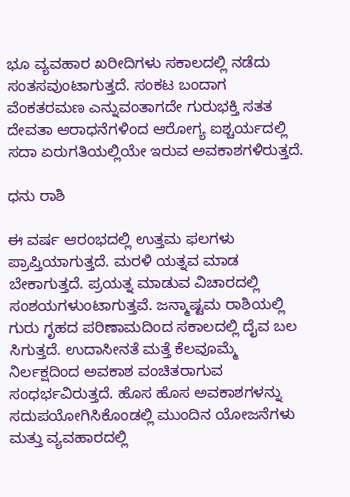ಭೂ ವ್ಯವಹಾರ ಖರೀದಿಗಳು ಸಕಾಲದಲ್ಲಿ ನಡೆದು ಸಂತಸವುಂಟಾಗುತ್ತದೆ. ಸಂಕಟ ಬಂದಾಗ ವೆಂಕತರಮಣ ಎನ್ನುವಂತಾಗದೇ ಗುರುಭಕ್ತಿ ಸತತ ದೇವತಾ ಆರಾಧನೆಗಳಿಂದ ಆರೋಗ್ಯ ಐಶ್ಚರ್ಯದಲ್ಲಿ ಸದಾ ಏರುಗತಿಯಲ್ಲಿಯೇ ಇರುವ ಅವಕಾಶಗಳಿರುತ್ತದೆ.

ಧನು ರಾಶಿ

ಈ ವರ್ಷ ಆರಂಭದಲ್ಲಿ ಉತ್ತಮ ಫಲಗಳು ಪ್ರಾಪ್ತಿಯಾಗುತ್ತದೆ. ಮರಳಿ ಯತ್ನವ ಮಾಡ ಬೇಕಾಗುತ್ತದೆ. ಪ್ರಯತ್ನ ಮಾಡುವ ವಿಚಾರದಲ್ಲಿ ಸಂಶಯಗಳುಂಟಾಗುತ್ತವೆ. ಜನ್ಮಾಷ್ಟಮ ರಾಶಿಯಲ್ಲಿ ಗುರು ಗೃಹದ ಪರಿಣಾಮದಿಂದ ಸಕಾಲದಲ್ಲಿ ದೈವ ಬಲ ಸಿಗುತ್ತದೆ. ಉದಾಸೀನತೆ ಮತ್ತೆ ಕೆಲವೂಮ್ಮೆ ನಿರ್ಲಕ್ಷದಿಂದ ಅವಕಾಶ ವಂಚಿತರಾಗುವ ಸಂಧರ್ಭವಿರುತ್ತದೆ. ಹೊಸ ಹೊಸ ಅವಕಾಶಗಳನ್ನು ಸದುಪಯೋಗಿಸಿಕೊಂಡಲ್ಲಿ ಮುಂದಿನ ಯೋಜನೆಗಳು ಮತ್ತು ವ್ಯವಹಾರದಲ್ಲಿ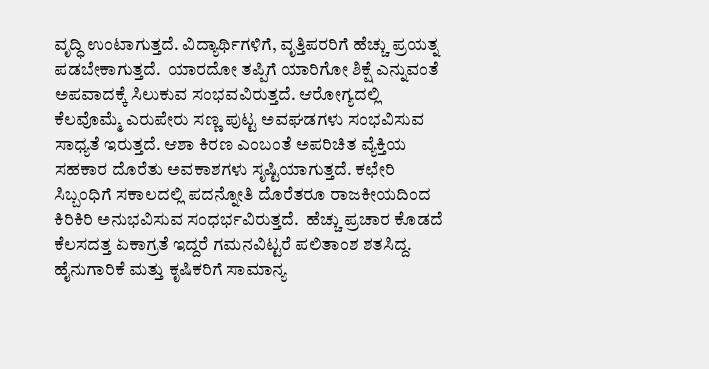ವೃದ್ಧಿ ಉಂಟಾಗುತ್ತದೆ. ವಿದ್ಯಾರ್ಥಿಗಳಿಗೆ, ವೃತ್ತಿಪರರಿಗೆ ಹೆಚ್ಚು ಪ್ರಯತ್ನ ಪಡಬೇಕಾಗುತ್ತದೆ.  ಯಾರದೋ ತಪ್ಪಿಗೆ ಯಾರಿಗೋ ಶಿಕ್ಷೆ ಎನ್ನುವಂತೆ ಅಪವಾದಕ್ಕೆ ಸಿಲುಕುವ ಸಂಭವವಿರುತ್ತದೆ. ಆರೋಗ್ಯದಲ್ಲಿ ಕೆಲವೊಮ್ಮೆ ಎರುಪೇರು ಸಣ್ಣ ಪುಟ್ಟ ಅವಘಡಗಳು ಸಂಭವಿಸುವ ಸಾಧ್ಯತೆ ಇರುತ್ತದೆ. ಆಶಾ ಕಿರಣ ಎಂಬಂತೆ ಅಪರಿಚಿತ ವ್ಯೆಕ್ತಿಯ ಸಹಕಾರ ದೊರೆತು ಅವಕಾಶಗಳು ಸೃಷ್ಟಿಯಾಗುತ್ತದೆ. ಕಛೇರಿ ಸಿಬ್ಬಂಧಿಗೆ ಸಕಾಲದಲ್ಲಿ ಪದನ್ನೋತಿ ದೊರೆತರೂ ರಾಜಕೀಯದಿಂದ ಕಿರಿಕಿರಿ ಅನುಭವಿಸುವ ಸಂಧರ್ಭವಿರುತ್ತದೆ.  ಹೆಚ್ಚು ಪ್ರಚಾರ ಕೊಡದೆ ಕೆಲಸದತ್ತ ಏಕಾಗ್ರತೆ ಇದ್ದರೆ ಗಮನವಿಟ್ಟರೆ ಪಲಿತಾಂಶ ಶತಸಿದ್ದ.  ಹೈನುಗಾರಿಕೆ ಮತ್ತು ಕೃಷಿಕರಿಗೆ ಸಾಮಾನ್ಯ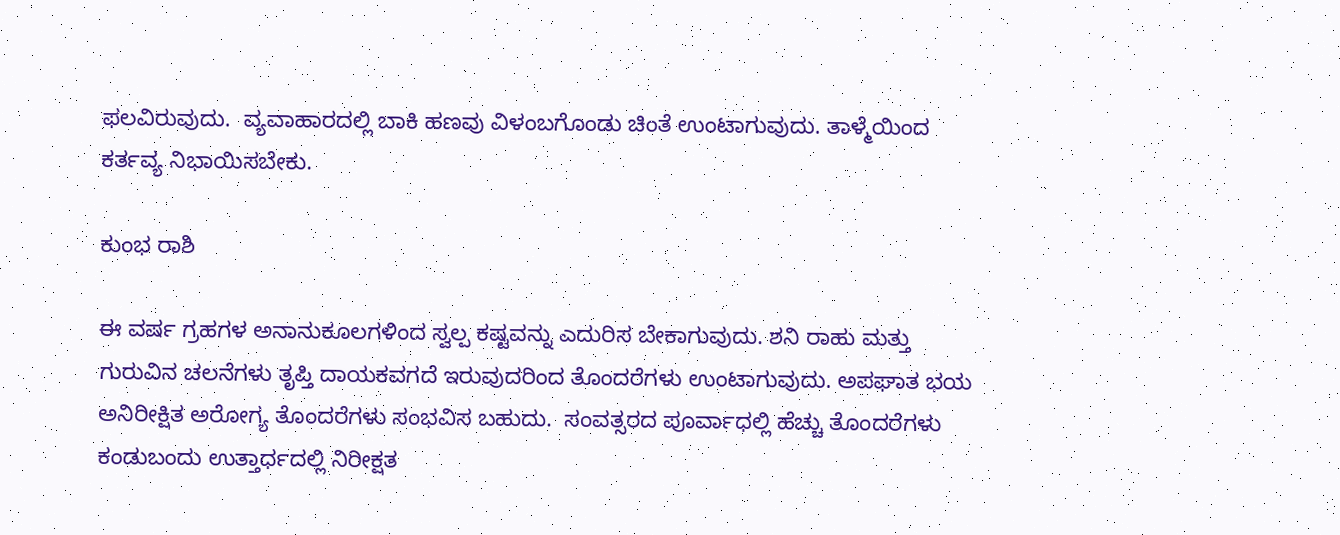ಫಲವಿರುವುದು.  ವ್ಯವಾಹಾರದಲ್ಲಿ ಬಾಕಿ ಹಣವು ವಿಳಂಬಗೊಂಡು ಚಿಂತೆ ಉಂಟಾಗುವುದು. ತಾಳ್ಮೆಯಿಂದ ಕರ್ತವ್ಯ ನಿಭಾಯಿಸಬೇಕು.

ಕುಂಭ ರಾಶಿ

ಈ ವರ್ಷ ಗ್ರಹಗಳ ಅನಾನುಕೂಲಗಳಿಂದ ಸ್ವಲ್ಪ ಕಷ್ಟವನ್ನು ಎದುರಿಸ ಬೇಕಾಗುವುದು. ಶನಿ ರಾಹು ಮತ್ತು ಗುರುವಿನ ಚಲನೆಗಳು ತೃಪ್ತಿ ದಾಯಕವಗದೆ ಇರುವುದರಿಂದ ತೊಂದರೆಗಳು ಉಂಟಾಗುವುದು. ಅಪಘಾತ ಭಯ ಅನಿರೀಕ್ಷಿತ ಅರೋಗ್ಯ ತೊಂದರೆಗಳು ಸಂಭವಿಸ ಬಹುದು.  ಸಂವತ್ಸರದ ಪೂರ್ವಾಧಲ್ಲಿ ಹೆಚ್ಚು ತೊಂದರೆಗಳು ಕಂಡುಬಂದು ಉತ್ತಾರ್ಧದಲ್ಲಿ ನಿರೀಕ್ಷತ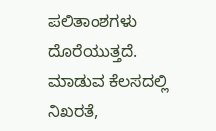ಪಲಿತಾಂಶಗಳು ದೊರೆಯುತ್ತದೆ. ಮಾಡುವ ಕೆಲಸದಲ್ಲಿ ನಿಖರತೆ,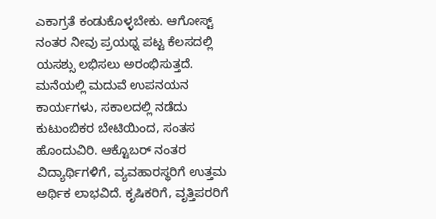ಎಕಾಗ್ರತೆ ಕಂಡುಕೊಳ್ಳಬೇಕು. ಆಗೋಸ್ಟ್ ನಂತರ ನೀವು ಪ್ರಯಥ್ನ ಪಟ್ಟ ಕೆಲಸದಲ್ಲಿ ಯಸಶ್ಸು ಲಭಿಸಲು ಅರಂಭಿಸುತ್ತದೆ. ಮನೆಯಲ್ಲಿ ಮದುವೆ ಉಪನಯನ ಕಾರ್ಯಗಳು, ಸಕಾಲದಲ್ಲಿ ನಡೆದು ಕುಟುಂಬಿಕರ ಬೇಟಿಯಿಂದ, ಸಂತಸ ಹೊಂದುವಿರಿ. ಆಕ್ಟೊಬರ್ ನಂತರ ವಿದ್ಯಾರ್ಥಿಗಳಿಗೆ, ವ್ಯವಹಾರಸ್ಥರಿಗೆ ಉತ್ತಮ ಅರ್ಥಿಕ ಲಾಭವಿದೆ. ಕೃಷಿಕರಿಗೆ, ವೃತ್ತಿಪರರಿಗೆ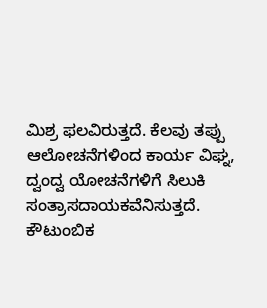ಮಿಶ್ರ ಫಲವಿರುತ್ತದೆ. ಕೆಲವು ತಪ್ಪು ಆಲೋಚನೆಗಳಿಂದ ಕಾರ್ಯ ವಿಘ್ನ, ದ್ವಂದ್ವ ಯೋಚನೆಗಳಿಗೆ ಸಿಲುಕಿ ಸಂತ್ರಾಸದಾಯಕವೆನಿಸುತ್ತದೆ. ಕೌಟುಂಬಿಕ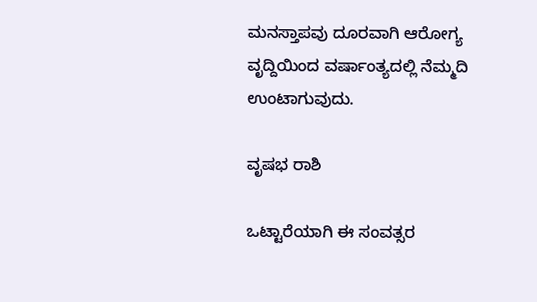ಮನಸ್ತಾಪವು ದೂರವಾಗಿ ಆರೋಗ್ಯ ವೃದ್ದಿಯಿಂದ ವರ್ಷಾಂತ್ಯದಲ್ಲಿ ನೆಮ್ಮದಿ ಉಂಟಾಗುವುದು.

ವೃಷಭ ರಾಶಿ

ಒಟ್ಟಾರೆಯಾಗಿ ಈ ಸಂವತ್ಸರ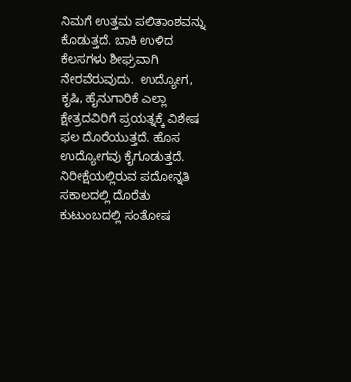ನಿಮಗೆ ಉತ್ತಮ ಪಲಿತಾಂಶವನ್ನು ಕೊಡುತ್ತದೆ. ಬಾಕಿ ಉಳಿದ ಕೆಲಸಗಳು ಶೀಘ್ರವಾಗಿ ನೇರವೆರುವುದು.  ಉದ್ಯೋಗ, ಕೃಷಿ, ಹೈನುಗಾರಿಕೆ ಎಲ್ಲಾ ಕ್ಷೇತ್ರದವಿರಿಗೆ ಪ್ರಯತ್ನಕ್ಕೆ ವಿಶೇಷ ಫಲ ದೊರೆಯುತ್ತದೆ. ಹೊಸ ಉದ್ಯೋಗವು ಕೈಗೂಡುತ್ತದೆ.  ನಿರೀಕ್ಷೆಯಲ್ಲಿರುವ ಪದೋನ್ನತಿ ಸಕಾಲದಲ್ಲಿ ದೊರೆತು ಕುಟುಂಬದಲ್ಲಿ ಸಂತೋಷ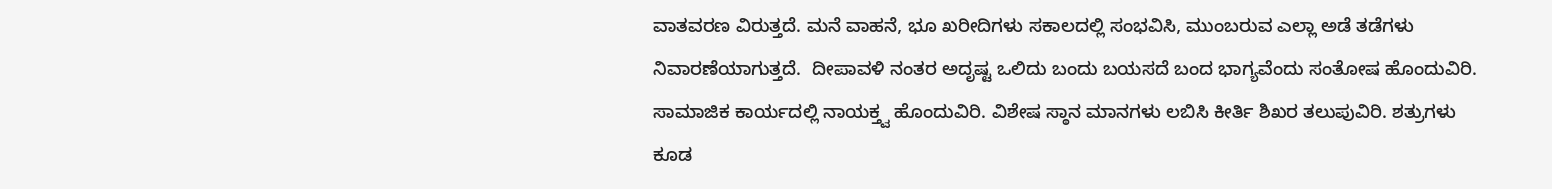ವಾತವರಣ ವಿರುತ್ತದೆ. ಮನೆ ವಾಹನೆ, ಭೂ ಖರೀದಿಗಳು ಸಕಾಲದಲ್ಲಿ ಸಂಭವಿಸಿ, ಮುಂಬರುವ ಎಲ್ಲಾ ಅಡೆ ತಡೆಗಳು ನಿವಾರಣೆಯಾಗುತ್ತದೆ.  ದೀಪಾವಳಿ ನಂತರ ಅದೃಷ್ಟ ಒಲಿದು ಬಂದು ಬಯಸದೆ ಬಂದ ಭಾಗ್ಯವೆಂದು ಸಂತೋಷ ಹೊಂದುವಿರಿ.  ಸಾಮಾಜಿಕ ಕಾರ್ಯದಲ್ಲಿ ನಾಯಕ್ತ್ವ ಹೊಂದುವಿರಿ. ವಿಶೇಷ ಸ್ಠಾನ ಮಾನಗಳು ಲಬಿಸಿ ಕೀರ್ತಿ ಶಿಖರ ತಲುಪುವಿರಿ. ಶತ್ರುಗಳು ಕೂಡ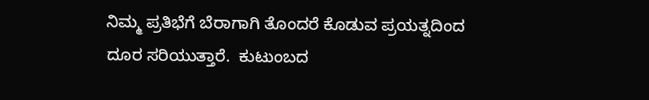ನಿಮ್ಮ ಪ್ರತಿಭೆಗೆ ಬೆರಾಗಾಗಿ ತೊಂದರೆ ಕೊಡುವ ಪ್ರಯತ್ನದಿಂದ ದೂರ ಸರಿಯುತ್ತಾರೆ.  ಕುಟುಂಬದ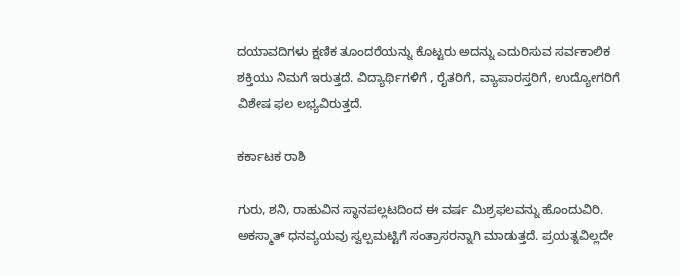ದಯಾವದಿಗಳು ಕ್ಷಣಿಕ ತೂಂದರೆಯನ್ನು ಕೊಟ್ಟರು ಅದನ್ನು ಎದುರಿಸುವ ಸರ್ವಕಾಲಿಕ ಶಕ್ತಿಯು ನಿಮಗೆ ಇರುತ್ತದೆ. ವಿದ್ಯಾರ್ಥಿಗಳಿಗೆ , ರೈತರಿಗೆ, ವ್ಯಾಪಾರಸ್ತರಿಗೆ, ಉದ್ಯೋಗರಿಗೆ ವಿಶೇಷ ಫಲ ಲಭ್ಯವಿರುತ್ತದೆ.

ಕರ್ಕಾಟಕ ರಾಶಿ

ಗುರು, ಶನಿ, ರಾಹುವಿನ ಸ್ಥಾನಪಲ್ಲಟದಿಂದ ಈ ವರ್ಷ ಮಿಶ್ರಫಲವನ್ನು ಹೊಂದುವಿರಿ.  ಅಕಸ್ಮಾತ್ ಧನವ್ಯಯವು ಸ್ವಲ್ಪಮಟ್ಟಿಗೆ ಸಂತ್ರಾಸರನ್ನಾಗಿ ಮಾಡುತ್ತದೆ. ಪ್ರಯತ್ನವಿಲ್ಲದೇ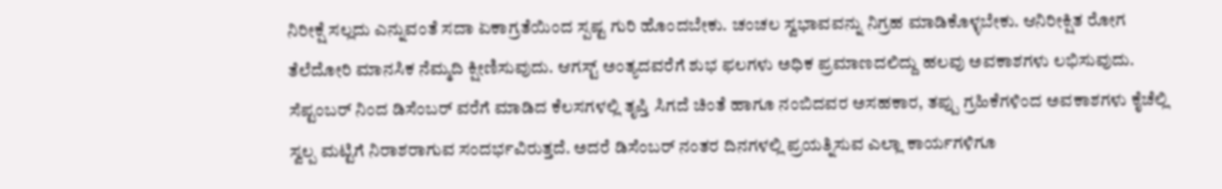ನಿರೀಕ್ಷೆ ಸಲ್ಲದು ಎನ್ನುವಂತೆ ಸದಾ ಏಕಾಗ್ರತೆಯಿಂದ ಸ್ಪಷ್ಟ ಗುರಿ ಹೊಂದಬೇಕು. ಚಂಚಲ ಸ್ವಭಾವವನ್ನು ನಿಗ್ರಹ ಮಾಡಿಕೊಳ್ಳಬೇಕು. ಆನಿರೀಕ್ಷಿತ ರೋಗ ತೆಲೆದೋರಿ ಮಾನಸಿಕ ನೆಮ್ಮದಿ ಕ್ಷೀಣಿಸುವುದು. ಆಗಸ್ಟ್ ಅಂತ್ಯದವರೆಗೆ ಶುಭ ಫಲಗಳು ಅಧಿಕ ಪ್ರಮಾಣದಲಿದ್ದು ಹಲವು ಅವಕಾಶಗಳು ಲಭಿಸುವುದು. ಸೆಪ್ಟಂಬರ್ ನಿಂದ ಡಿಸೆಂಬರ್ ವರೆಗೆ ಮಾಡಿದ ಕೆಲಸಗಳಲ್ಲಿ ತೃಪ್ತಿ ಸಿಗದೆ ಚಿಂತೆ ಹಾಗೂ ನಂಬಿದವರ ಅಸಹಕಾರ, ತಪ್ಪು ಗ್ರಹಿಕೆಗಳಿಂದ ಅವಕಾಶಗಳು ಕೈಚೆಲ್ಲಿ ಸ್ವಲ್ಪ ಮಟ್ಟಿಗೆ ನಿರಾಶರಾಗುವ ಸಂದರ್ಭವಿರುತ್ತದೆ. ಅದರೆ ಡಿಸೆಂಬರ್ ನಂತರ ದಿನಗಳಲ್ಲಿ ಪ್ರಯತ್ನಿಸುವ ಎಲ್ಲಾ ಕಾರ್ಯಗಳಿಗೂ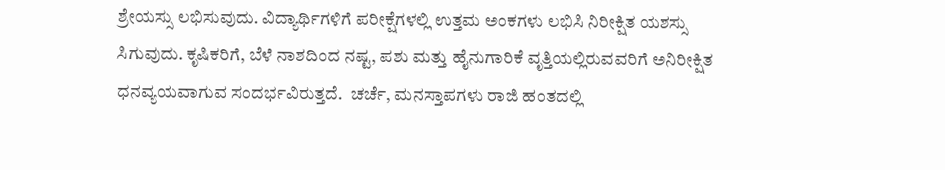ಶ್ರೇಯಸ್ಸು ಲಭಿಸುವುದು. ವಿದ್ಯಾರ್ಥಿಗಳಿಗೆ ಪರೀಕ್ಷೆಗಳಲ್ಲಿ ಉತ್ತಮ ಅಂಕಗಳು ಲಭಿಸಿ ನಿರೀಕ್ಷಿತ ಯಶಸ್ಸು ಸಿಗುವುದು. ಕೃಷಿಕರಿಗೆ, ಬೆಳೆ ನಾಶದಿಂದ ನಷ್ಟ, ಪಶು ಮತ್ತು ಹೈನುಗಾರಿಕೆ ವೃತ್ತಿಯಲ್ಲಿರುವವರಿಗೆ ಅನಿರೀಕ್ಷಿತ ಧನವ್ಯಯವಾಗುವ ಸಂದರ್ಭವಿರುತ್ತದೆ.  ಚರ್ಚೆ, ಮನಸ್ತಾಪಗಳು ರಾಜಿ ಹಂತದಲ್ಲಿ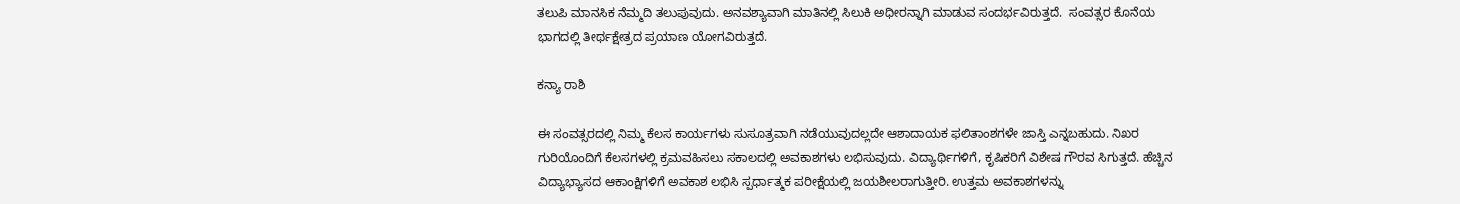ತಲುಪಿ ಮಾನಸಿಕ ನೆಮ್ಮದಿ ತಲುಪುವುದು. ಅನವಶ್ಯಾವಾಗಿ ಮಾತಿನಲ್ಲಿ ಸಿಲುಕಿ ಅಧೀರನ್ನಾಗಿ ಮಾಡುವ ಸಂದರ್ಭವಿರುತ್ತದೆ.  ಸಂವತ್ಸರ ಕೊನೆಯ ಭಾಗದಲ್ಲಿ ತೀರ್ಥಕ್ಷೇತ್ರದ ಪ್ರಯಾಣ ಯೋಗವಿರುತ್ತದೆ.

ಕನ್ಯಾ ರಾಶಿ

ಈ ಸಂವತ್ಸರದಲ್ಲಿ ನಿಮ್ಮ ಕೆಲಸ ಕಾರ್ಯಗಳು ಸುಸೂತ್ರವಾಗಿ ನಡೆಯುವುದಲ್ಲದೇ ಆಶಾದಾಯಕ ಫಲಿತಾಂಶಗಳೇ ಜಾಸ್ತಿ ಎನ್ನಬಹುದು. ನಿಖರ ಗುರಿಯೊಂದಿಗೆ ಕೆಲಸಗಳಲ್ಲಿ ಕ್ರಮವಹಿಸಲು ಸಕಾಲದಲ್ಲಿ ಅವಕಾಶಗಳು ಲಭಿಸುವುದು. ವಿದ್ಯಾರ್ಥಿಗಳಿಗೆ, ಕೃಷಿಕರಿಗೆ ವಿಶೇಷ ಗೌರವ ಸಿಗುತ್ತದೆ. ಹೆಚ್ಚಿನ ವಿದ್ಯಾಭ್ಯಾಸದ ಆಕಾಂಕ್ಷಿಗಳಿಗೆ ಅವಕಾಶ ಲಭಿಸಿ ಸ್ಪರ್ಧಾತ್ಮಕ ಪರೀಕ್ಷೆಯಲ್ಲಿ ಜಯಶೀಲರಾಗುತ್ತೀರಿ. ಉತ್ತಮ ಅವಕಾಶಗಳನ್ನು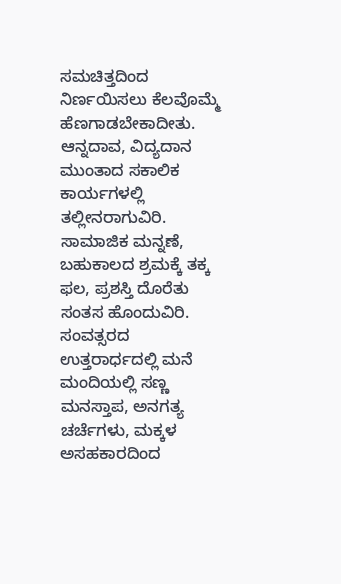ಸಮಚಿತ್ತದಿಂದ ನಿರ್ಣಯಿಸಲು ಕೆಲವೊಮ್ಮೆ ಹೆಣಗಾಡಬೇಕಾದೀತು. ಆನ್ನದಾವ, ವಿದ್ಯದಾನ ಮುಂತಾದ ಸಕಾಲಿಕ ಕಾರ್ಯಗಳಲ್ಲಿ ತಲ್ಲೀನರಾಗುವಿರಿ. ಸಾಮಾಜಿಕ ಮನ್ನಣೆ, ಬಹುಕಾಲದ ಶ್ರಮಕ್ಕೆ ತಕ್ಕ ಫಲ, ಪ್ರಶಸ್ತಿ ದೊರೆತು ಸಂತಸ ಹೊಂದುವಿರಿ. ಸಂವತ್ಸರದ ಉತ್ತರಾರ್ಧದಲ್ಲಿ ಮನೆ ಮಂದಿಯಲ್ಲಿ ಸಣ್ಣ ಮನಸ್ತಾಪ, ಅನಗತ್ಯ ಚರ್ಚೆಗಳು, ಮಕ್ಕಳ ಅಸಹಕಾರದಿಂದ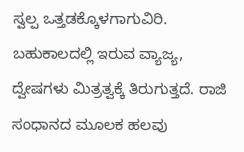ಸ್ವಲ್ಪ ಒತ್ತಡಕ್ಕೊಳಗಾಗುವಿರಿ. ಬಹುಕಾಲದಲ್ಲಿ ಇರುವ ವ್ಯಾಜ್ಯ, ದ್ವೇಷಗಳು ಮಿತ್ರತ್ವಕ್ಕೆ ತಿರುಗುತ್ತದೆ. ರಾಜಿ ಸಂಧಾನದ ಮೂಲಕ ಹಲವು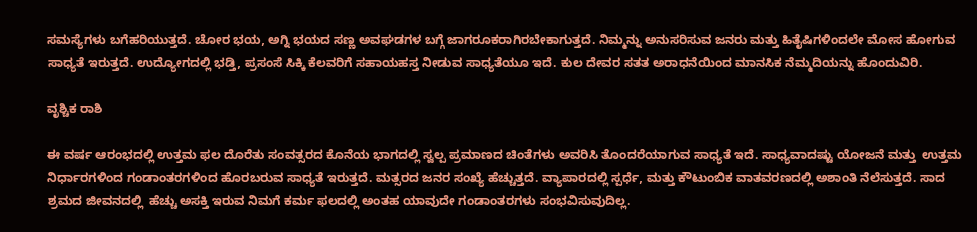ಸಮಸ್ಯೆಗಳು ಬಗೆಹರಿಯುತ್ತದೆ. ಚೋರ ಭಯ, ಅಗ್ನಿ ಭಯದ ಸಣ್ಣ ಅವಘಡಗಳ ಬಗ್ಗೆ ಜಾಗರೂಕರಾಗಿರಬೇಕಾಗುತ್ತದೆ. ನಿಮ್ಮನ್ನು ಅನುಸರಿಸುವ ಜನರು ಮತ್ತು ಹಿತೈಷಿಗಳಿಂದಲೇ ಮೋಸ ಹೋಗುವ ಸಾಧ್ಯತೆ ಇರುತ್ತದೆ. ಉದ್ಯೋಗದಲ್ಲಿ ಭಡ್ತಿ, ಪ್ರಸಂಸೆ ಸಿಕ್ಕಿ ಕೆಲವರಿಗೆ ಸಹಾಯಹಸ್ತ ನೀಡುವ ಸಾಧ್ಯತೆಯೂ ಇದೆ. ಕುಲ ದೇವರ ಸತತ ಅರಾಧನೆಯಿಂದ ಮಾನಸಿಕ ನೆಮ್ಮದಿಯನ್ನು ಹೊಂದುವಿರಿ.

ವೃಶ್ಚಿಕ ರಾಶಿ

ಈ ವರ್ಷ ಆರಂಭದಲ್ಲಿ ಉತ್ತಮ ಫಲ ದೊರೆತು ಸಂವತ್ಸರದ ಕೊನೆಯ ಭಾಗದಲ್ಲಿ ಸ್ವಲ್ಪ ಪ್ರಮಾಣದ ಚಿಂತೆಗಳು ಅವರಿಸಿ ತೊಂದರೆಯಾಗುವ ಸಾಧ್ಯತೆ ಇದೆ. ಸಾಧ್ಯವಾದಷ್ಟು ಯೋಜನೆ ಮತ್ತು  ಉತ್ತಮ ನಿರ್ಧಾರಗಳಿಂದ ಗಂಡಾಂತರಗಳಿಂದ ಹೊರಬರುವ ಸಾಧ್ಯತೆ ಇರುತ್ತದೆ. ಮತ್ಸರದ ಜನರ ಸಂಖ್ಯೆ ಹೆಚ್ಚುತ್ತದೆ. ವ್ಯಾಪಾರದಲ್ಲಿ ಸ್ಪರ್ಧೆ, ಮತ್ತು ಕೌಟುಂಬಿಕ ವಾತವರಣದಲ್ಲಿ ಅಶಾಂತಿ ನೆಲೆಸುತ್ತದೆ. ಸಾದ ಶ್ರಮದ ಜೀವನದಲ್ಲಿ  ಹೆಚ್ಚು ಅಸಕ್ತಿ ಇರುವ ನಿಮಗೆ ಕರ್ಮ ಫಲದಲ್ಲಿ ಅಂತಹ ಯಾವುದೇ ಗಂಡಾಂತರಗಳು ಸಂಭವಿಸುವುದಿಲ್ಲ.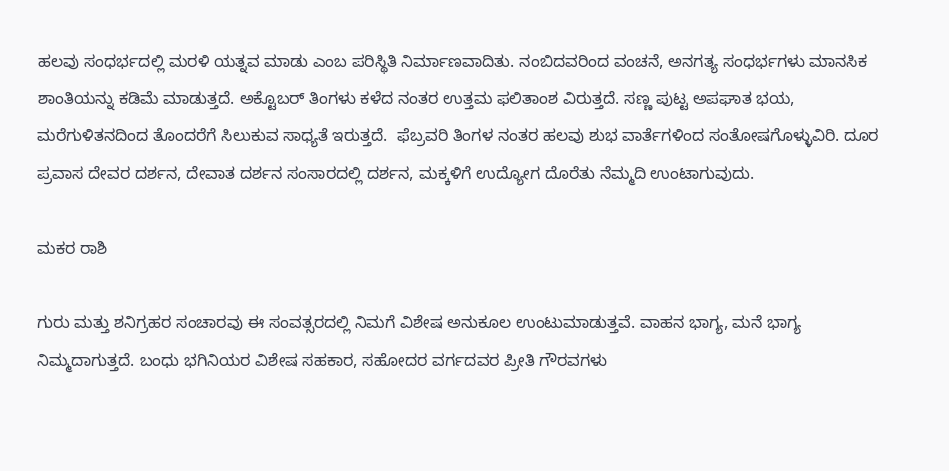ಹಲವು ಸಂಧರ್ಭದಲ್ಲಿ ಮರಳಿ ಯತ್ನವ ಮಾಡು ಎಂಬ ಪರಿಸ್ಥಿತಿ ನಿರ್ಮಾಣವಾದಿತು. ನಂಬಿದವರಿಂದ ವಂಚನೆ, ಅನಗತ್ಯ ಸಂಧರ್ಭಗಳು ಮಾನಸಿಕ ಶಾಂತಿಯನ್ನು ಕಡಿಮೆ ಮಾಡುತ್ತದೆ. ಅಕ್ಟೊಬರ್ ತಿಂಗಳು ಕಳೆದ ನಂತರ ಉತ್ತಮ ಫಲಿತಾಂಶ ವಿರುತ್ತದೆ. ಸಣ್ಣ ಪುಟ್ಟ ಅಪಘಾತ ಭಯ, ಮರೆಗುಳಿತನದಿಂದ ತೊಂದರೆಗೆ ಸಿಲುಕುವ ಸಾಧ್ಯತೆ ಇರುತ್ತದೆ.  ಫೆಬ್ರವರಿ ತಿಂಗಳ ನಂತರ ಹಲವು ಶುಭ ವಾರ್ತೆಗಳಿಂದ ಸಂತೋಷಗೊಳ್ಳುವಿರಿ. ದೂರ ಪ್ರವಾಸ ದೇವರ ದರ್ಶನ, ದೇವಾತ ದರ್ಶನ ಸಂಸಾರದಲ್ಲಿ ದರ್ಶನ, ಮಕ್ಕಳಿಗೆ ಉದ್ಯೋಗ ದೊರೆತು ನೆಮ್ಮದಿ ಉಂಟಾಗುವುದು.

ಮಕರ ರಾಶಿ

ಗುರು ಮತ್ತು ಶನಿಗ್ರಹರ ಸಂಚಾರವು ಈ ಸಂವತ್ಸರದಲ್ಲಿ ನಿಮಗೆ ವಿಶೇಷ ಅನುಕೂಲ ಉಂಟುಮಾಡುತ್ತವೆ. ವಾಹನ ಭಾಗ್ಯ, ಮನೆ ಭಾಗ್ಯ ನಿಮ್ಮದಾಗುತ್ತದೆ. ಬಂಧು ಭಗಿನಿಯರ ವಿಶೇಷ ಸಹಕಾರ, ಸಹೋದರ ವರ್ಗದವರ ಪ್ರೀತಿ ಗೌರವಗಳು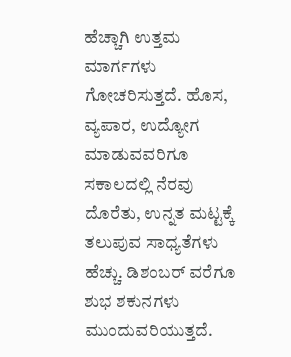ಹೆಚ್ಚಾಗಿ ಉತ್ತಮ ಮಾರ್ಗಗಳು ಗೋಚರಿಸುತ್ತದೆ. ಹೊಸ, ವ್ಯಪಾರ, ಉದ್ಯೋಗ ಮಾಡುವವರಿಗೂ ಸಕಾಲದಲ್ಲಿ ನೆರವು ದೊರೆತು, ಉನ್ನತ ಮಟ್ಟಕ್ಕೆ ತಲುಪುವ ಸಾಧ್ಯತೆಗಳು ಹೆಚ್ಚು. ಡಿಶಂಬರ್ ವರೆಗೂ ಶುಭ ಶಕುನಗಳು ಮುಂದುವರಿಯುತ್ತದೆ.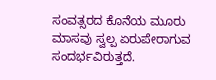ಸಂವತ್ಸರದ ಕೊನೆಯ ಮೂರು ಮಾಸವು ಸ್ವಲ್ಪ ಏರುಪೇರಾಗುವ ಸಂದರ್ಭವಿರುತ್ತದೆ.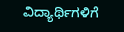ವಿದ್ಯಾರ್ಥಿಗಳಿಗೆ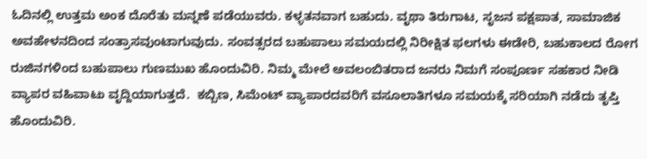ಓದಿನಲ್ಲಿ ಉತ್ತಮ ಅಂಕ ದೊರೆತು ಮನ್ನಣೆ ಪಡೆಯುವರು. ಕಳ್ಳತನವಾಗ ಬಹುದು. ವೃಥಾ ತಿರುಗಾಟ, ಸೃಜನ ಪಕ್ಷಪಾತ, ಸಾಮಾಜಿಕ ಅವಹೇಳನದಿಂದ ಸಂತ್ರಾಸವುಂಟಾಗುವುದು. ಸಂವತ್ಸರದ ಬಹುಪಾಲು ಸಮಯದಲ್ಲಿ ನಿರೀಕ್ಷಿತ ಫಲಗಳು ಈಡೇರಿ, ಬಹುಕಾಲದ ರೋಗ ರುಜಿನಗಳಿಂದ ಬಹುಪಾಲು ಗುಣಮುಖ ಹೊಂದುವಿರಿ. ನಿಮ್ಮ ಮೇಲೆ ಅವಲಂಬಿತರಾದ ಜನರು ನಿಮಗೆ ಸಂಪೂರ್ಣ ಸಹಕಾರ ನೀಡಿ ವ್ಯಾಪರ ವಹಿವಾಟು ವೃದ್ದಿಯಾಗುತ್ತದೆ.  ಕಬ್ಬಿಣ, ಸಿಮೆಂಟ್ ವ್ಯಾಪಾರದವರಿಗೆ ವಸೂಲಾತಿಗಳೂ ಸಮಯಕ್ಕೆ ಸರಿಯಾಗಿ ನಡೆದು ತೃಪ್ತಿ ಹೊಂದುವಿರಿ.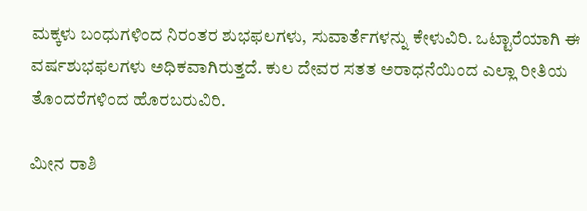ಮಕ್ಕಳು ಬಂಧುಗಳಿಂದ ನಿರಂತರ ಶುಭಫಲಗಳು, ಸುವಾರ್ತೆಗಳನ್ನು ಕೇಳುವಿರಿ. ಒಟ್ಟಾರೆಯಾಗಿ ಈ ವರ್ಷಶುಭಫಲಗಳು ಅಧಿಕವಾಗಿರುತ್ತದೆ. ಕುಲ ದೇವರ ಸತತ ಅರಾಧನೆಯಿಂದ ಎಲ್ಲಾ ರೀತಿಯ ತೊಂದರೆಗಳಿಂದ ಹೊರಬರುವಿರಿ.

ಮೀನ ರಾಶಿ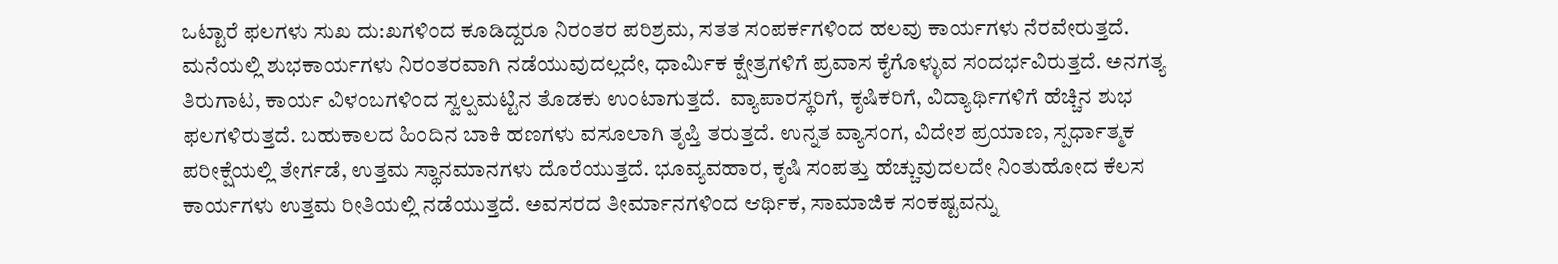ಒಟ್ಟಾರೆ ಫಲಗಳು ಸುಖ ದು:ಖಗಳಿಂದ ಕೂಡಿದ್ದರೂ ನಿರಂತರ ಪರಿಶ್ರಮ, ಸತತ ಸಂಪರ್ಕಗಳಿಂದ ಹಲವು ಕಾರ್ಯಗಳು ನೆರವೇರುತ್ತದೆ. ಮನೆಯಲ್ಲಿ ಶುಭಕಾರ್ಯಗಳು ನಿರಂತರವಾಗಿ ನಡೆಯುವುದಲ್ಲದೇ, ಧಾರ್ಮಿಕ ಕ್ಷೇತ್ರಗಳಿಗೆ ಪ್ರವಾಸ ಕೈಗೊಳ್ಳುವ ಸಂದರ್ಭವಿರುತ್ತದೆ. ಅನಗತ್ಯ ತಿರುಗಾಟ, ಕಾರ್ಯ ವಿಳಂಬಗಳಿಂದ ಸ್ವಲ್ಪಮಟ್ಟಿನ ತೊಡಕು ಉಂಟಾಗುತ್ತದೆ.  ವ್ಯಾಪಾರಸ್ಥರಿಗೆ, ಕೃಷಿಕರಿಗೆ, ವಿದ್ಯಾರ್ಥಿಗಳಿಗೆ ಹೆಚ್ಚಿನ ಶುಭ ಫಲಗಳಿರುತ್ತದೆ. ಬಹುಕಾಲದ ಹಿಂದಿನ ಬಾಕಿ ಹಣಗಳು ವಸೂಲಾಗಿ ತೃಪ್ತಿ ತರುತ್ತದೆ. ಉನ್ನತ ವ್ಯಾಸಂಗ, ವಿದೇಶ ಪ್ರಯಾಣ, ಸ್ಪರ್ಧಾತ್ಮಕ ಪರೀಕ್ಷೆಯಲ್ಲಿ ತೇರ್ಗಡೆ, ಉತ್ತಮ ಸ್ಥಾನಮಾನಗಳು ದೊರೆಯುತ್ತದೆ. ಭೂವ್ಯವಹಾರ, ಕೃಷಿ ಸಂಪತ್ತು ಹೆಚ್ಚುವುದಲದೇ ನಿಂತುಹೋದ ಕೆಲಸ ಕಾರ್ಯಗಳು ಉತ್ತಮ ರೀತಿಯಲ್ಲಿ ನಡೆಯುತ್ತದೆ. ಅವಸರದ ತೀರ್ಮಾನಗಳಿಂದ ಆರ್ಥಿಕ, ಸಾಮಾಜಿಕ ಸಂಕಷ್ಟವನ್ನು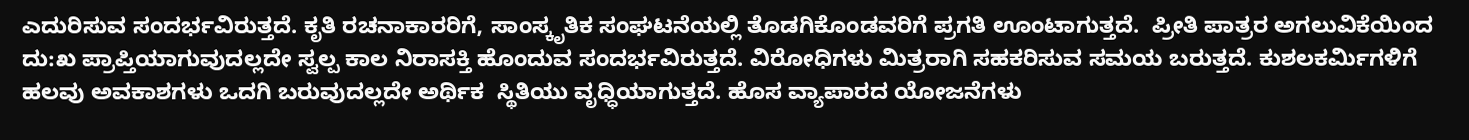ಎದುರಿಸುವ ಸಂದರ್ಭವಿರುತ್ತದೆ. ಕೃತಿ ರಚನಾಕಾರರಿಗೆ, ಸಾಂಸ್ಕೃತಿಕ ಸಂಘಟನೆಯಲ್ಲಿ ತೊಡಗಿಕೊಂಡವರಿಗೆ ಪ್ರಗತಿ ಊಂಟಾಗುತ್ತದೆ.  ಪ್ರೀತಿ ಪಾತ್ರರ ಅಗಲುವಿಕೆಯಿಂದ ದು:ಖ ಪ್ರಾಪ್ತಿಯಾಗುವುದಲ್ಲದೇ ಸ್ವಲ್ಪ ಕಾಲ ನಿರಾಸಕ್ತಿ ಹೊಂದುವ ಸಂದರ್ಭವಿರುತ್ತದೆ. ವಿರೋಧಿಗಳು ಮಿತ್ರರಾಗಿ ಸಹಕರಿಸುವ ಸಮಯ ಬರುತ್ತದೆ. ಕುಶಲಕರ್ಮಿಗಳಿಗೆ ಹಲವು ಅವಕಾಶಗಳು ಒದಗಿ ಬರುವುದಲ್ಲದೇ ಅರ್ಥಿಕ  ಸ್ಥಿತಿಯು ವೃಧ್ಧಿಯಾಗುತ್ತದೆ. ಹೊಸ ವ್ಯಾಪಾರದ ಯೋಜನೆಗಳು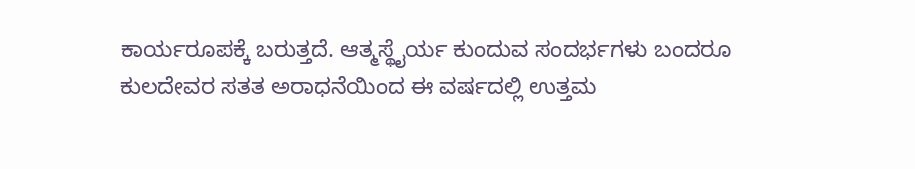ಕಾರ್ಯರೂಪಕ್ಕೆ ಬರುತ್ತದೆ. ಆತ್ಮಸ್ಥೈರ್ಯ ಕುಂದುವ ಸಂದರ್ಭಗಳು ಬಂದರೂ ಕುಲದೇವರ ಸತತ ಅರಾಧನೆಯಿಂದ ಈ ವರ್ಷದಲ್ಲಿ ಉತ್ತಮ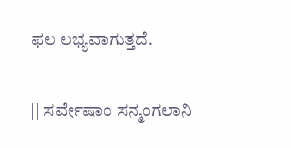ಫಲ ಲಭ್ಯವಾಗುತ್ತದೆ.

|| ಸರ್ವೇಷಾಂ ಸನ್ಮಂಗಲಾನಿ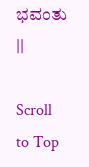ಭವಂತು ||

Scroll to Top